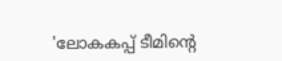'ലോകകപ്പ് ടീമിന്റെ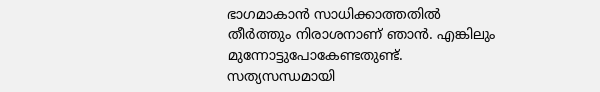ഭാഗമാകാന്‍ സാധിക്കാത്തതില്‍ തീര്‍ത്തും നിരാശനാണ് ഞാന്‍. എങ്കിലും മുന്നോട്ടുപോകേണ്ടതുണ്ട്. സത്യസന്ധമായി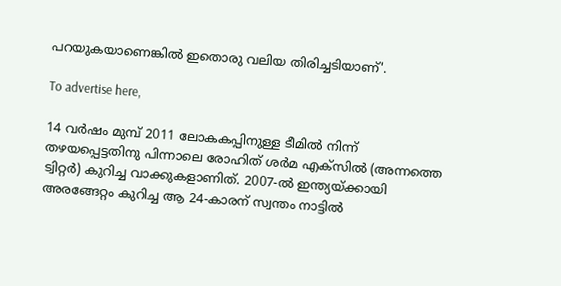പറയുകയാണെങ്കില്‍ ഇതൊരു വലിയ തിരിച്ചടിയാണ്'.

To advertise here,

14 വര്‍ഷം മുമ്പ് 2011 ലോകകപ്പിനുള്ള ടീമില്‍ നിന്ന് തഴയപ്പെട്ടതിനു പിന്നാലെ രോഹിത് ശര്‍മ എക്സില്‍ (അന്നത്തെ ട്വിറ്റര്‍) കുറിച്ച വാക്കുകളാണിത്. 2007-ല്‍ ഇന്ത്യയ്ക്കായി അരങ്ങേറ്റം കുറിച്ച ആ 24-കാരന് സ്വന്തം നാട്ടില്‍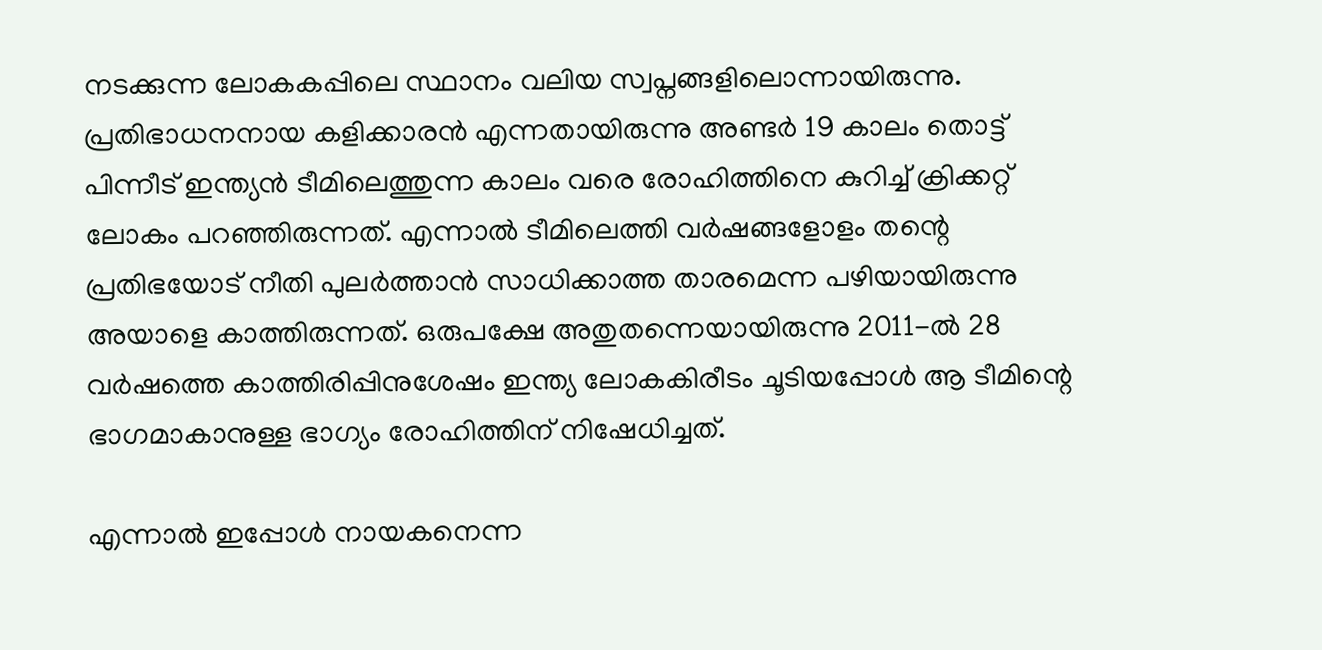നടക്കുന്ന ലോകകപ്പിലെ സ്ഥാനം വലിയ സ്വപ്നങ്ങളിലൊന്നായിരുന്നു. പ്രതിഭാധനനായ കളിക്കാരന്‍ എന്നതായിരുന്നു അണ്ടര്‍ 19 കാലം തൊട്ട് പിന്നീട് ഇന്ത്യന്‍ ടീമിലെത്തുന്ന കാലം വരെ രോഹിത്തിനെ കുറിച്ച് ക്രിക്കറ്റ് ലോകം പറഞ്ഞിരുന്നത്. എന്നാല്‍ ടീമിലെത്തി വര്‍ഷങ്ങളോളം തന്റെ പ്രതിഭയോട് നീതി പുലര്‍ത്താന്‍ സാധിക്കാത്ത താരമെന്ന പഴിയായിരുന്നു അയാളെ കാത്തിരുന്നത്. ഒരുപക്ഷേ അതുതന്നെയായിരുന്നു 2011-ല്‍ 28 വര്‍ഷത്തെ കാത്തിരിപ്പിനുശേഷം ഇന്ത്യ ലോകകിരീടം ചൂടിയപ്പോള്‍ ആ ടീമിന്റെ ഭാഗമാകാനുള്ള ഭാഗ്യം രോഹിത്തിന് നിഷേധിച്ചത്.

എന്നാല്‍ ഇപ്പോള്‍ നായകനെന്ന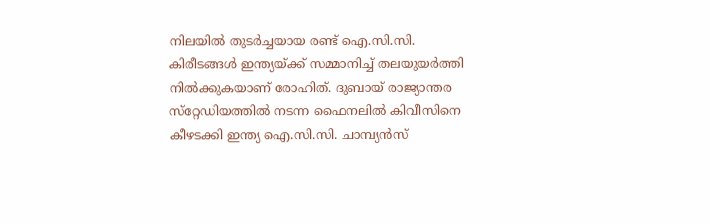നിലയില്‍ തുടര്‍ച്ചയായ രണ്ട് ഐ.സി.സി. കിരീടങ്ങള്‍ ഇന്ത്യയ്ക്ക് സമ്മാനിച്ച് തലയുയര്‍ത്തി നില്‍ക്കുകയാണ് രോഹിത്. ദുബായ് രാജ്യാന്തര സ്‌റ്റേഡിയത്തില്‍ നടന്ന ഫൈനലില്‍ കിവീസിനെ കീഴടക്കി ഇന്ത്യ ഐ.സി.സി. ചാമ്പ്യന്‍സ്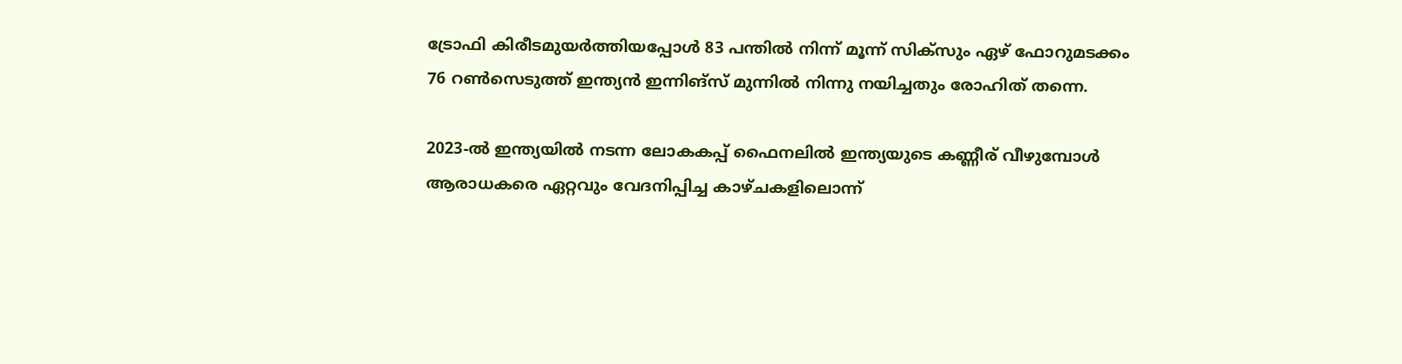ട്രോഫി കിരീടമുയര്‍ത്തിയപ്പോള്‍ 83 പന്തില്‍ നിന്ന് മൂന്ന് സിക്‌സും ഏഴ് ഫോറുമടക്കം 76 റണ്‍സെടുത്ത് ഇന്ത്യന്‍ ഇന്നിങ്‌സ് മുന്നില്‍ നിന്നു നയിച്ചതും രോഹിത് തന്നെ.

2023-ല്‍ ഇന്ത്യയില്‍ നടന്ന ലോകകപ്പ് ഫൈനലില്‍ ഇന്ത്യയുടെ കണ്ണീര് വീഴുമ്പോള്‍ ആരാധകരെ ഏറ്റവും വേദനിപ്പിച്ച കാഴ്ചകളിലൊന്ന്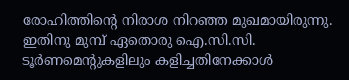രോഹിത്തിന്റെ നിരാശ നിറഞ്ഞ മുഖമായിരുന്നു. ഇതിനു മുമ്പ് ഏതൊരു ഐ.സി.സി. ടൂര്‍ണമെന്റുകളിലും കളിച്ചതിനേക്കാള്‍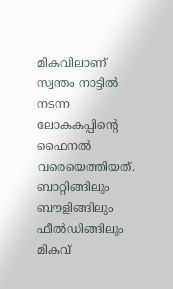മികവിലാണ് സ്വന്തം നാട്ടില്‍ നടന്ന ലോകകപ്പിന്റെ ഫൈനല്‍ വരെയെത്തിയത്. ബാറ്റിങ്ങിലും ബൗളിങ്ങിലും ഫീല്‍ഡിങ്ങിലും മികവ്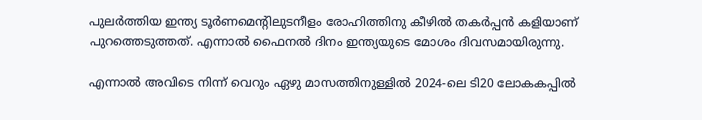പുലര്‍ത്തിയ ഇന്ത്യ ടൂര്‍ണമെന്റിലുടനീളം രോഹിത്തിനു കീഴില്‍ തകര്‍പ്പന്‍ കളിയാണ് പുറത്തെടുത്തത്. എന്നാല്‍ ഫൈനല്‍ ദിനം ഇന്ത്യയുടെ മോശം ദിവസമായിരുന്നു.

എന്നാല്‍ അവിടെ നിന്ന് വെറും ഏഴു മാസത്തിനുള്ളില്‍ 2024-ലെ ടി20 ലോകകപ്പില്‍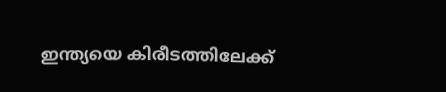ഇന്ത്യയെ കിരീടത്തിലേക്ക്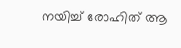നയിച്ച് രോഹിത് ആ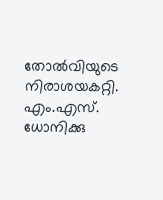തോല്‍വിയുടെ നിരാശയകറ്റി. എം.എസ്. ധോനിക്കു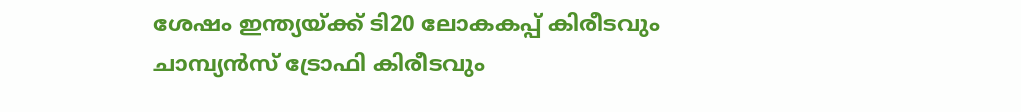ശേഷം ഇന്ത്യയ്ക്ക് ടി20 ലോകകപ്പ് കിരീടവും ചാമ്പ്യന്‍സ് ട്രോഫി കിരീടവും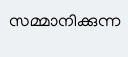സമ്മാനിക്കുന്ന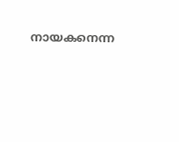നായകനെന്ന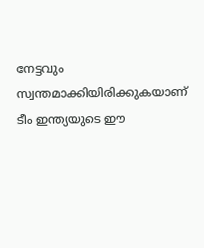നേട്ടവും സ്വന്തമാക്കിയിരിക്കുകയാണ് ടീം ഇന്ത്യയുടെ ഈ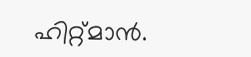ഹിറ്റ്മാന്‍.